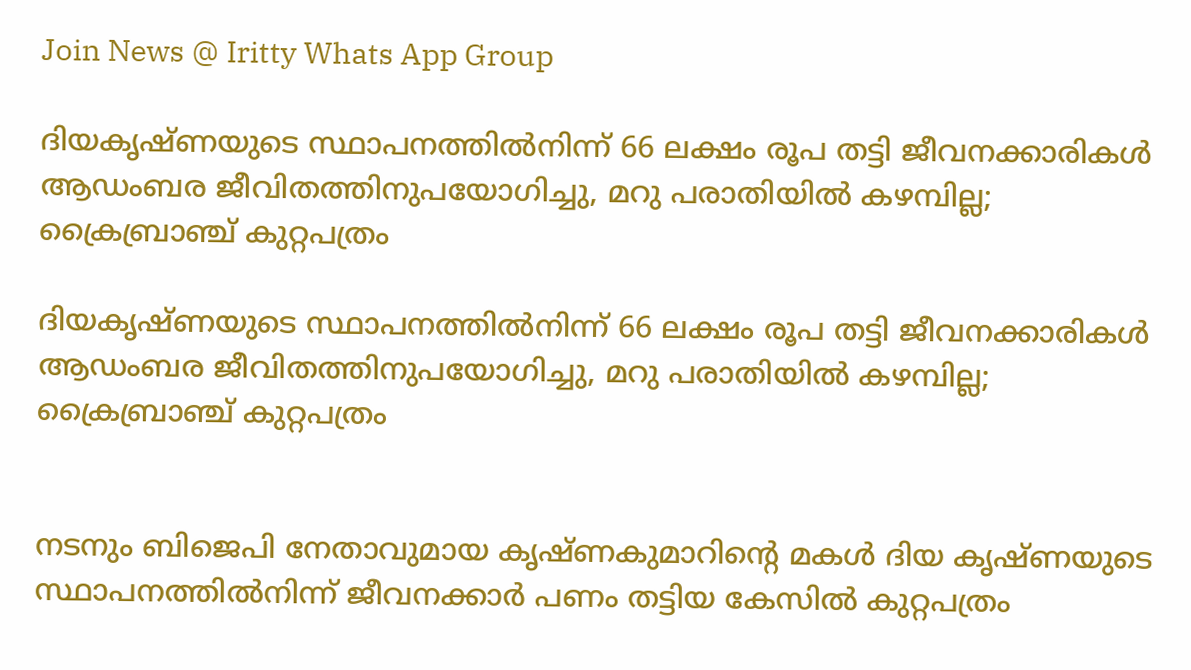Join News @ Iritty Whats App Group

ദിയകൃഷ്ണയുടെ സ്ഥാപനത്തില്‍നിന്ന് 66 ലക്ഷം രൂപ തട്ടി ജീവനക്കാരികള്‍ ആഡംബര ജീവിതത്തിനുപയോഗിച്ചു, മറു പരാതിയില്‍ കഴമ്പില്ല; ക്രൈബ്രാഞ്ച് കുറ്റപത്രം

ദിയകൃഷ്ണയുടെ സ്ഥാപനത്തില്‍നിന്ന് 66 ലക്ഷം രൂപ തട്ടി ജീവനക്കാരികള്‍ ആഡംബര ജീവിതത്തിനുപയോഗിച്ചു, മറു പരാതിയില്‍ കഴമ്പില്ല; ക്രൈബ്രാഞ്ച് കുറ്റപത്രം


നടനും ബിജെപി നേതാവുമായ കൃഷ്ണകുമാറിന്റെ മകള്‍ ദിയ കൃഷ്ണയുടെ സ്ഥാപനത്തില്‍നിന്ന് ജീവനക്കാര്‍ പണം തട്ടിയ കേസിൽ കുറ്റപത്രം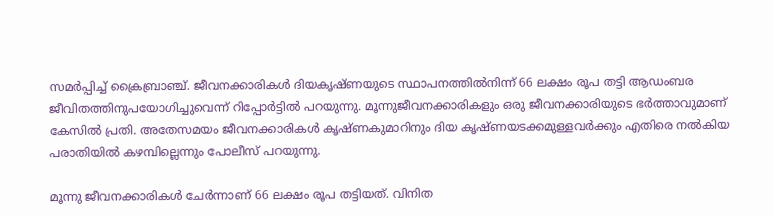സമർപ്പിച്ച് ക്രൈബ്രാഞ്ച്. ജീവനക്കാരികള്‍ ദിയകൃഷ്ണയുടെ സ്ഥാപനത്തില്‍നിന്ന് 66 ലക്ഷം രൂപ തട്ടി ആഡംബര ജീവിതത്തിനുപയോഗിച്ചുവെന്ന് റിപ്പോർട്ടിൽ പറയുന്നു. മൂന്നുജീവനക്കാരികളും ഒരു ജീവനക്കാരിയുടെ ഭര്‍ത്താവുമാണ് കേസില്‍ പ്രതി. അതേസമയം ജീവനക്കാരികള്‍ കൃഷ്ണകുമാറിനും ദിയ കൃഷ്ണയടക്കമുള്ളവര്‍ക്കും എതിരെ നല്‍കിയ പരാതിയില്‍ കഴമ്പില്ലെന്നും പോലീസ് പറയുന്നു.

മൂന്നു ജീവനക്കാരികള്‍ ചേര്‍ന്നാണ് 66 ലക്ഷം രൂപ തട്ടിയത്. വിനിത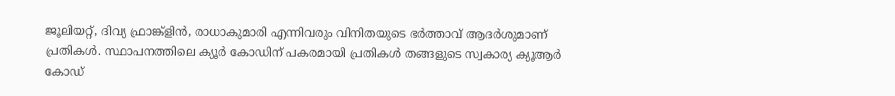ജൂലിയറ്റ്, ദിവ്യ ഫ്രാങ്ക്‌ളിന്‍, രാധാകുമാരി എന്നിവരും വിനിതയുടെ ഭര്‍ത്താവ് ആദര്‍ശുമാണ് പ്രതികള്‍. സ്ഥാപനത്തിലെ ക്യൂര്‍ കോഡിന് പകരമായി പ്രതികള്‍ തങ്ങളുടെ സ്വകാര്യ ക്യൂആര്‍ കോഡ്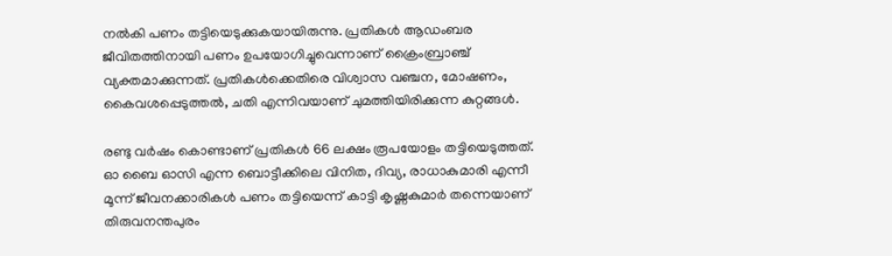നല്‍കി പണം തട്ടിയെടുക്കുകയായിരുന്നു. പ്രതികള്‍ ആഡംബര ജീവിതത്തിനായി പണം ഉപയോഗിച്ചുവെന്നാണ് ക്രൈംബ്രാഞ്ച് വ്യക്തമാക്കുന്നത്. പ്രതികള്‍ക്കെതിരെ വിശ്വാസ വഞ്ചന, മോഷണം, കൈവശപ്പെടുത്തല്‍, ചതി എന്നിവയാണ് ചുമത്തിയിരിക്കുന്ന കുറ്റങ്ങള്‍.

രണ്ടു വര്‍ഷം കൊണ്ടാണ് പ്രതികള്‍ 66 ലക്ഷം രൂപയോളം തട്ടിയെടുത്തത്. ഓ ബൈ ഓസി എന്ന ബൊട്ടീക്കിലെ വിനിത, ദിവ്യ, രാധാകുമാരി എന്നീ മൂന്ന് ജീവനക്കാരികള്‍ പണം തട്ടിയെന്ന് കാട്ടി കൃഷ്ണകുമാര്‍ തന്നെയാണ് തിരുവനന്തപുരം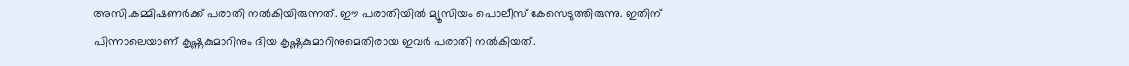അസി.കമ്മിഷണര്‍ക്ക് പരാതി നല്‍കിയിരുന്നത്. ഈ പരാതിയില്‍ മ്യൂസിയം പൊലീസ് കേസെടുത്തിരുന്നു. ഇതിന് പിന്നാലെയാണ് കൃഷ്ണകുമാറിനും ദിയ കൃഷ്ണകുമാറിനുമെതിരായ ഇവര്‍ പരാതി നല്‍കിയത്.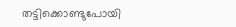തട്ടിക്കൊണ്ടുപോയി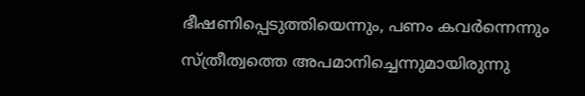ഭീഷണിപ്പെടുത്തിയെന്നും, പണം കവര്‍ന്നെന്നും സ്ത്രീത്വത്തെ അപമാനിച്ചെന്നുമായിരുന്നു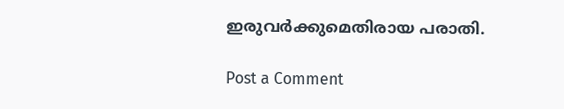ഇരുവര്‍ക്കുമെതിരായ പരാതി.

Post a Comment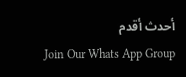أحدث أقدم
Join Our Whats App Group